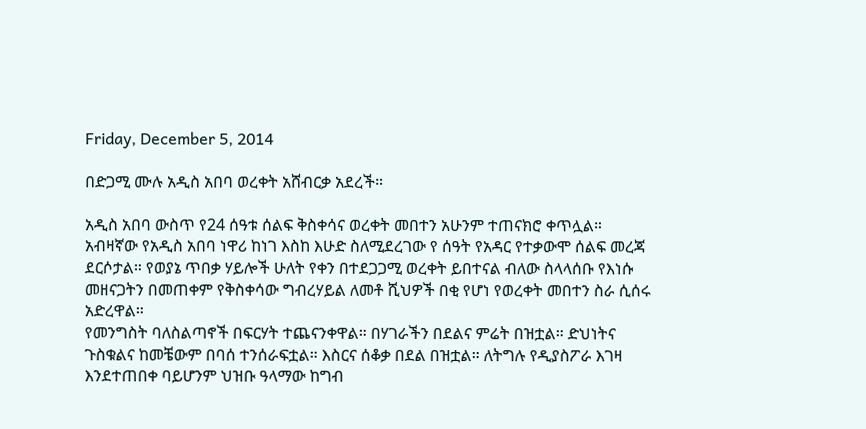Friday, December 5, 2014

በድጋሚ ሙሉ አዲስ አበባ ወረቀት አሸብርቃ አደረች።

አዲስ አበባ ውስጥ የ24 ሰዓቱ ሰልፍ ቅስቀሳና ወረቀት መበተን አሁንም ተጠናክሮ ቀጥሏል። አብዛኛው የአዲስ አበባ ነዋሪ ከነገ እስከ እሁድ ስለሚደረገው የ ሰዓት የአዳር የተቃውሞ ሰልፍ መረጃ ደርሶታል። የወያኔ ጥበቃ ሃይሎች ሁለት የቀን በተደጋጋሚ ወረቀት ይበተናል ብለው ስላላሰቡ የእነሱ መዘናጋትን በመጠቀም የቅስቀሳው ግብረሃይል ለመቶ ሺህዎች በቂ የሆነ የወረቀት መበተን ስራ ሲሰሩ አድረዋል።
የመንግስት ባለስልጣኖች በፍርሃት ተጨናንቀዋል። በሃገራችን በደልና ምሬት በዝቷል። ድህነትና ጉስቁልና ከመቼውም በባሰ ተንሰራፍቷል። እስርና ሰቆቃ በደል በዝቷል። ለትግሉ የዲያስፖራ እገዛ እንደተጠበቀ ባይሆንም ህዝቡ ዓላማው ከግብ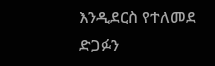እንዲደርስ የተለመደ ድጋፉን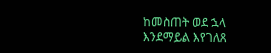ከመስጠት ወደ ኋላ እንደማይል እየገለጸ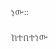ነው።

ከተበተነው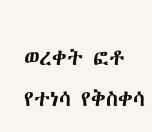ወረቀት ፎቶ የተነሳ የቅስቀሳ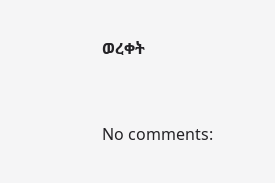ወረቀት


No comments: